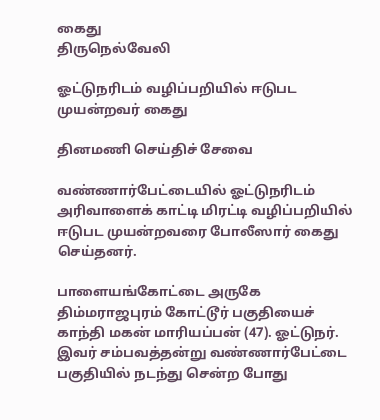கைது
திருநெல்வேலி

ஓட்டுநரிடம் வழிப்பறியில் ஈடுபட முயன்றவர் கைது

தினமணி செய்திச் சேவை

வண்ணார்பேட்டையில் ஓட்டுநரிடம் அரிவாளைக் காட்டி மிரட்டி வழிப்பறியில் ஈடுபட முயன்றவரை போலீஸார் கைது செய்தனர்.

பாளையங்கோட்டை அருகே திம்மராஜபுரம் கோட்டூர் பகுதியைச் காந்தி மகன் மாரியப்பன் (47). ஓட்டுநர். இவர் சம்பவத்தன்று வண்ணார்பேட்டை பகுதியில் நடந்து சென்ற போது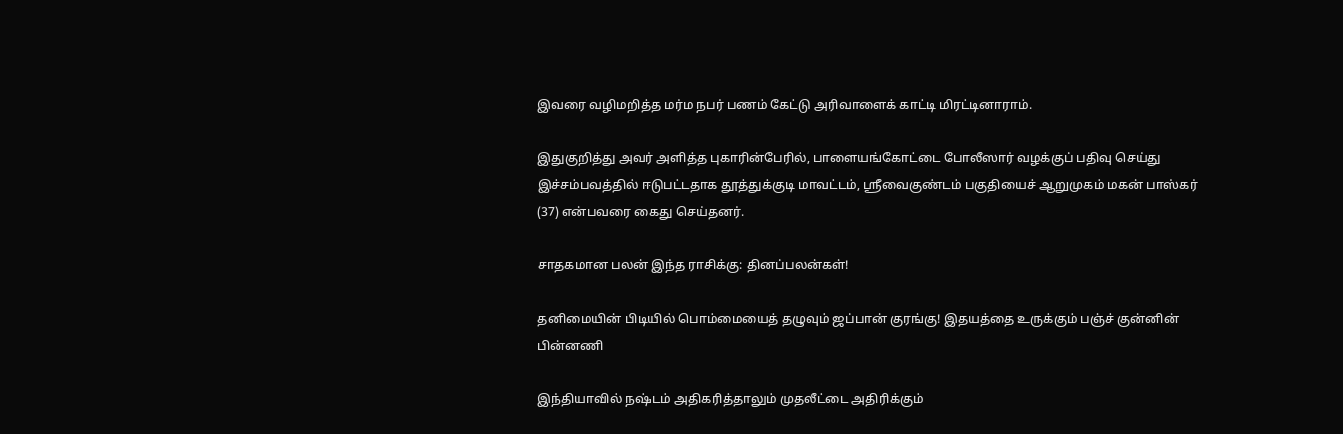இவரை வழிமறித்த மர்ம நபர் பணம் கேட்டு அரிவாளைக் காட்டி மிரட்டினாராம்.

இதுகுறித்து அவர் அளித்த புகாரின்பேரில், பாளையங்கோட்டை போலீஸார் வழக்குப் பதிவு செய்து இச்சம்பவத்தில் ஈடுபட்டதாக தூத்துக்குடி மாவட்டம், ஸ்ரீவைகுண்டம் பகுதியைச் ஆறுமுகம் மகன் பாஸ்கர் (37) என்பவரை கைது செய்தனர்.

சாதகமான பலன் இந்த ராசிக்கு: தினப்பலன்கள்!

தனிமையின் பிடியில் பொம்மையைத் தழுவும் ஜப்பான் குரங்கு! இதயத்தை உருக்கும் பஞ்ச் குன்னின் பின்னணி

இந்தியாவில் நஷ்டம் அதிகரித்தாலும் முதலீட்டை அதிரிக்கும்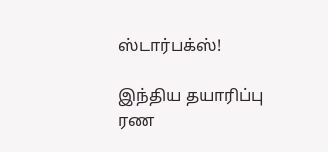ஸ்டார்பக்ஸ்!

இந்திய தயாரிப்பு ரண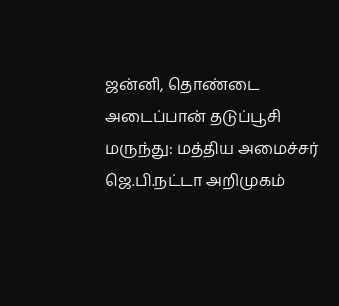ஜன்னி, தொண்டை அடைப்பான் தடுப்பூசி மருந்து: மத்திய அமைச்சர் ஜெ.பி.நட்டா அறிமுகம்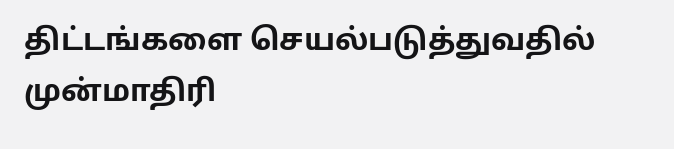திட்டங்களை செயல்படுத்துவதில் முன்மாதிரி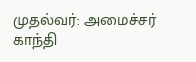முதல்வர்: அமைச்சர் காந்தி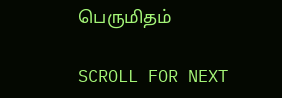பெருமிதம்

SCROLL FOR NEXT